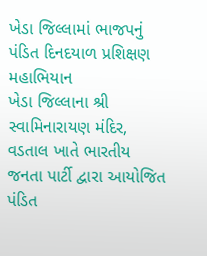ખેડા જિલ્લામાં ભાજપનું પંડિત દિનદયાળ પ્રશિક્ષણ મહાભિયાન
ખેડા જિલ્લાના શ્રી સ્વામિનારાયણ મંદિર, વડતાલ ખાતે ભારતીય જનતા પાર્ટી દ્વારા આયોજિત પંડિત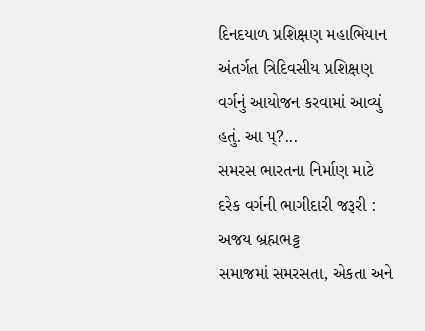દિનદયાળ પ્રશિક્ષણ મહાભિયાન અંતર્ગત ત્રિદિવસીય પ્રશિક્ષણ વર્ગનું આયોજન કરવામાં આવ્યું હતું. આ પ્?...
સમરસ ભારતના નિર્માણ માટે દરેક વર્ગની ભાગીદારી જરૂરી : અજય બ્રહ્મભટ્ટ
સમાજમાં સમરસતા, એકતા અને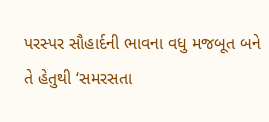પરસ્પર સૌહાર્દની ભાવના વધુ મજબૂત બને તે હેતુથી ‘સમરસતા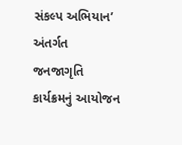સંકલ્પ અભિયાન’ અંતર્ગત જનજાગૃતિ કાર્યક્રમનું આયોજન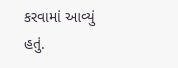કરવામાં આવ્યું હતું.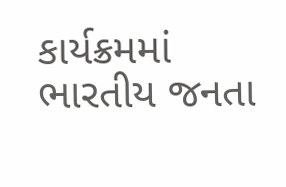કાર્યક્રમમાં ભારતીય જનતા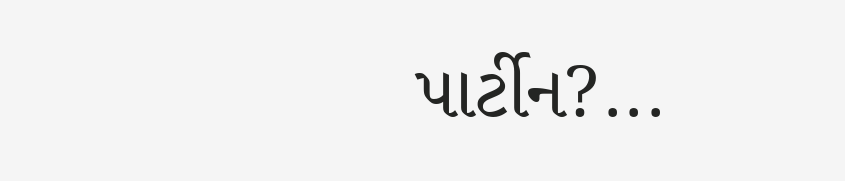પાર્ટીન?...